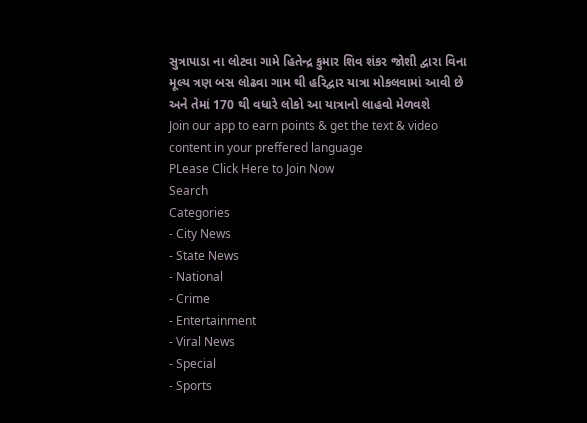સુત્રાપાડા ના લોટવા ગામે હિતેન્દ્ર કુમાર શિવ શંકર જોશી દ્વારા વિના મૂલ્ય ત્રણ બસ લોઢવા ગામ થી હરિદ્વાર યાત્રા મોકલવામાં આવી છે અને તેમાં 170 થી વધારે લોકો આ યાત્રાનો લાહવો મેળવશે
Join our app to earn points & get the text & video content in your preffered language
PLease Click Here to Join Now
Search
Categories
- City News
- State News
- National
- Crime
- Entertainment
- Viral News
- Special
- Sports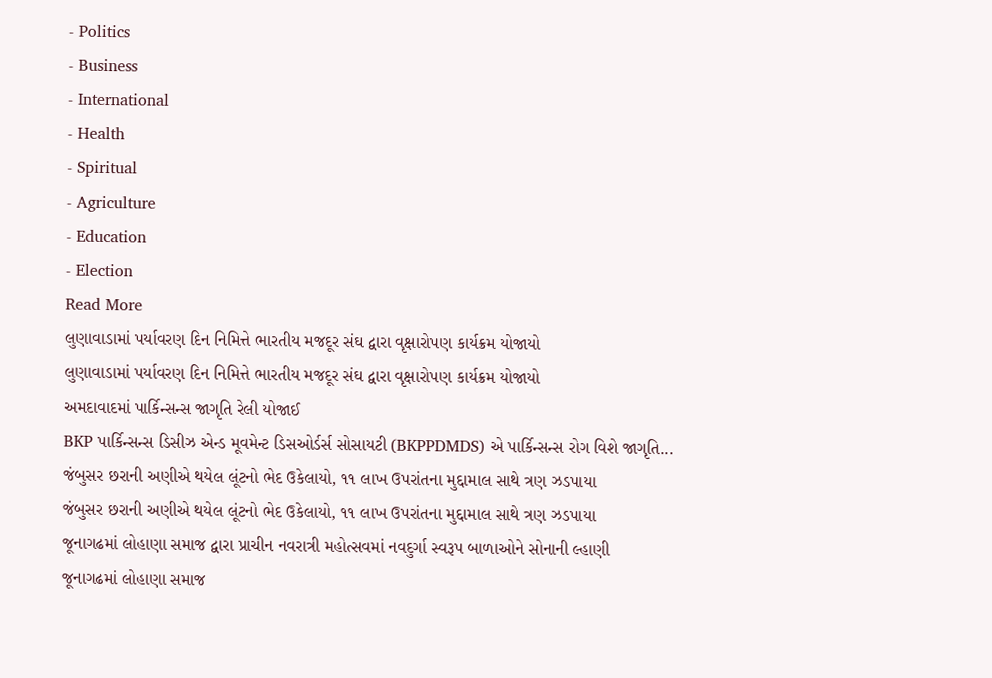- Politics
- Business
- International
- Health
- Spiritual
- Agriculture
- Education
- Election
Read More
લુણાવાડામાં પર્યાવરણ દિન નિમિત્તે ભારતીય મજદૂર સંઘ દ્વારા વૃક્ષારોપણ કાર્યક્રમ યોજાયો
લુણાવાડામાં પર્યાવરણ દિન નિમિત્તે ભારતીય મજદૂર સંઘ દ્વારા વૃક્ષારોપણ કાર્યક્રમ યોજાયો
અમદાવાદમાં પાર્કિન્સન્સ જાગૃતિ રેલી યોજાઈ
BKP પાર્કિન્સન્સ ડિસીઝ એન્ડ મૂવમેન્ટ ડિસઓર્ડર્સ સોસાયટી (BKPPDMDS) એ પાર્કિન્સન્સ રોગ વિશે જાગૃતિ...
જંબુસર છરાની અણીએ થયેલ લૂંટનો ભેદ ઉકેલાયો, ૧૧ લાખ ઉપરાંતના મુદ્દામાલ સાથે ત્રણ ઝડપાયા
જંબુસર છરાની અણીએ થયેલ લૂંટનો ભેદ ઉકેલાયો, ૧૧ લાખ ઉપરાંતના મુદ્દામાલ સાથે ત્રણ ઝડપાયા
જૂનાગઢમાં લોહાણા સમાજ દ્વારા પ્રાચીન નવરાત્રી મહોત્સવમાં નવદુર્ગા સ્વરૂપ બાળાઓને સોનાની લ્હાણી
જૂનાગઢમાં લોહાણા સમાજ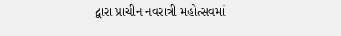દ્વારા પ્રાચીન નવરાત્રી મહોત્સવમાં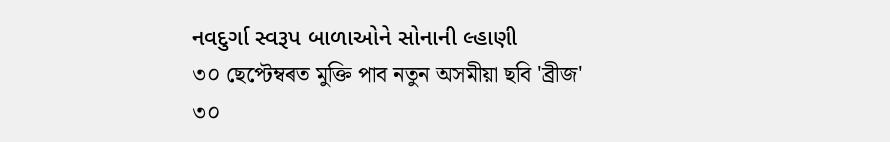નવદુર્ગા સ્વરૂપ બાળાઓને સોનાની લ્હાણી
৩০ ছেপ্টেম্বৰত মুক্তি পাব নতুন অসমীয়া ছবি 'ব্ৰীজ'
৩০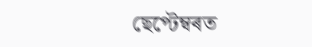ছেপ্টেম্বৰত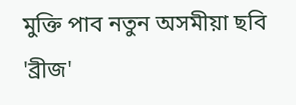মুক্তি পাব নতুন অসমীয়া ছবি 'ব্ৰীজ'